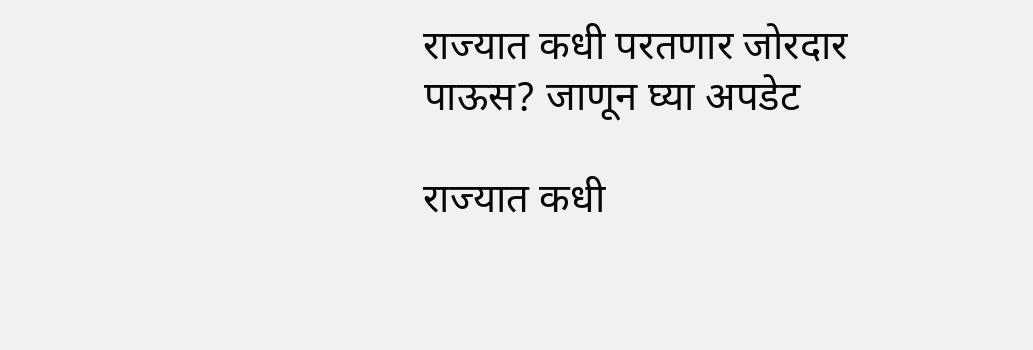राज्यात कधी परतणार जोरदार पाऊस? जाणून घ्या अपडेट

राज्यात कधी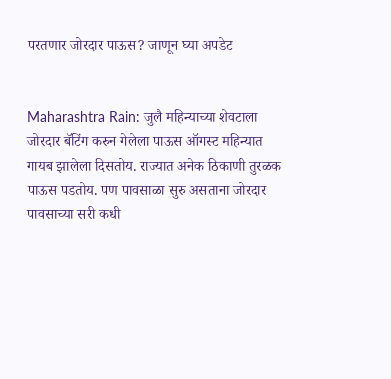परतणार जोरदार पाऊस? जाणून घ्या अपडेट


Maharashtra Rain: जुलै महिन्याच्या शेवटाला जोरदार बॅटिंग करुन गेलेला पाऊस ऑगस्ट महिन्यात गायब झालेला दिसतोय. राज्यात अनेक ठिकाणी तुरळक पाऊस पडतोय. पण पावसाळा सुरु असताना जोरदार पावसाच्या सरी कधी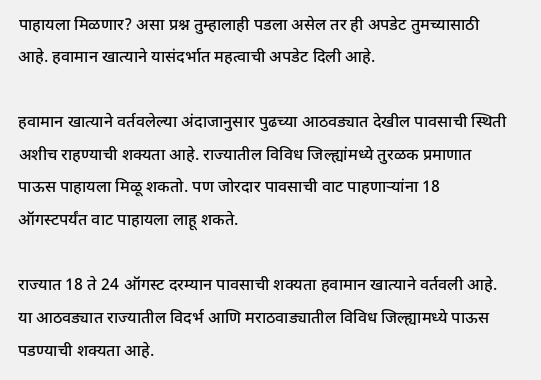पाहायला मिळणार? असा प्रश्न तुम्हालाही पडला असेल तर ही अपडेट तुमच्यासाठी आहे. हवामान खात्याने यासंदर्भात महत्वाची अपडेट दिली आहे.

हवामान खात्याने वर्तवलेल्या अंदाजानुसार पुढच्या आठवड्यात देखील पावसाची स्थिती अशीच राहण्याची शक्यता आहे. राज्यातील विविध जिल्ह्यांमध्ये तुरळक प्रमाणात पाऊस पाहायला मिळू शकतो. पण जोरदार पावसाची वाट पाहणाऱ्यांना 18 ऑगस्टपर्यंत वाट पाहायला लाहू शकते.

राज्यात 18 ते 24 ऑगस्ट दरम्यान पावसाची शक्यता हवामान खात्याने वर्तवली आहे. या आठवड्यात राज्यातील विदर्भ आणि मराठवाड्यातील विविध जिल्ह्यामध्ये पाऊस पडण्याची शक्यता आहे.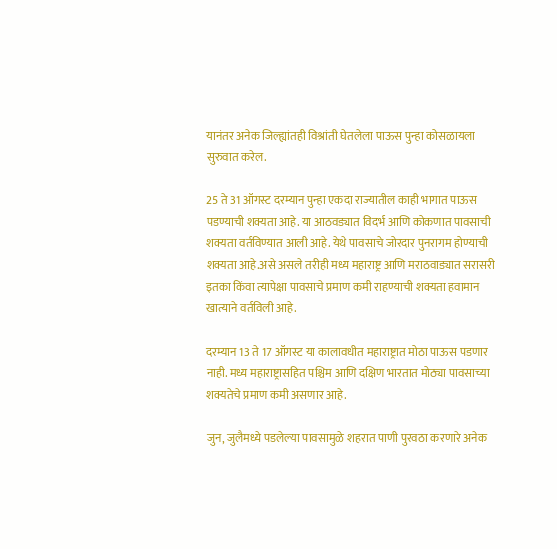यानंतर अनेक जिल्ह्यांतही विश्रांती घेतलेला पाऊस पुन्हा कोसळायला सुरुवात करेल.

25 ते 31 ऑगस्ट दरम्यान पुन्हा एकदा राज्यातील काही भागात पाऊस पडण्याची शक्यता आहे. या आठवड्यात विदर्भ आणि कोकणात पावसाची शक्यता वर्तविण्यात आली आहे. येथे पावसाचे जोरदार पुनरागम होण्याची शक्यता आहे.असे असले तरीही मध्य महाराष्ट्र आणि मराठवाड्यात सरासरी इतका किंवा त्यापेक्षा पावसाचे प्रमाण कमी राहण्याची शक्यता हवामान खात्याने वर्तविली आहे.

दरम्यान 13 ते 17 ऑगस्ट या कालावधीत महाराष्ट्रात मोठा पाऊस पडणार नाही. मध्य महाराष्ट्रासहित पश्चिम आणि दक्षिण भारतात मोठ्या पावसाच्या शक्यतेचे प्रमाण कमी असणार आहे.

जुन, जुलैमध्ये पडलेल्या पावसामुळे शहरात पाणी पुरवठा करणारे अनेक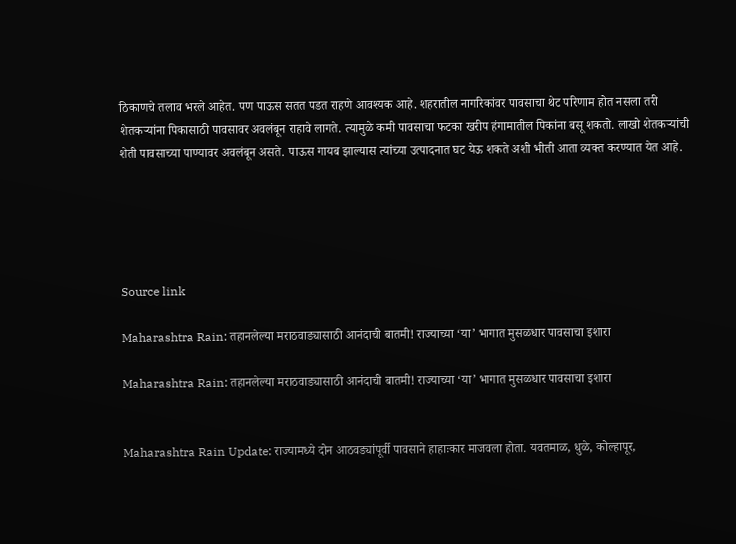ठिकाणचे तलाव भरले आहेत. पण पाऊस सतत पडत राहणे आवश्यक आहे. शहरातील नागरिकांवर पावसाचा थेट परिणाम होत नसला तरी शेतकऱ्यांना पिकासाठी पावसावर अवलंबून राहावे लागते. त्यामुळे कमी पावसाचा फटका खरीप हंगामातील पिकांना बसू शकतो. लाखो शेतकऱ्यांची शेती पावसाच्या पाण्यावर अवलंबून असते. पाऊस गायब झाल्यास त्यांच्या उत्पादनात घट येऊ शकते अशी भीती आता व्यक्त करण्यात येत आहे.





Source link

Maharashtra Rain: तहानलेल्या मराठवाड्यासाठी आनंदाची बातमी! राज्याच्या ‘या’ भागात मुसळधार पावसाचा इशारा

Maharashtra Rain: तहानलेल्या मराठवाड्यासाठी आनंदाची बातमी! राज्याच्या ‘या’ भागात मुसळधार पावसाचा इशारा


Maharashtra Rain Update: राज्यामध्ये दोन आठवड्यांपूर्वी पावसाने हाहाःकार माजवला होता. यवतमाळ, धुळे, कोल्हापूर,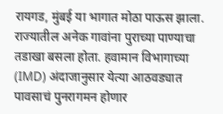रायगड, मुंबई या भागात मोठा पाऊस झाला. राज्यातील अनेक गावांना पुराच्या पाण्याचा तडाखा बसला होता. हवामान विभागाच्या (IMD) अंदाजानुसार येत्या आठवड्यात पावसाचं पुनरागमन होणार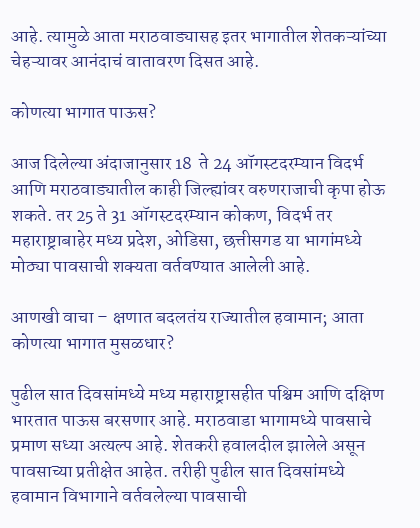आहे. त्यामुळे आता मराठवाड्यासह इतर भागातील शेतकऱ्यांच्या चेहऱ्यावर आनंदाचं वातावरण दिसत आहे.

कोणत्या भागात पाऊस?

आज दिलेल्या अंदाजानुसार 18  ते 24 ऑगस्टदरम्यान विदर्भ आणि मराठवाड्यातील काही जिल्ह्यांवर वरुणराजाची कृपा होऊ शकते. तर 25 ते 31 ऑगस्टदरम्यान कोकण, विदर्भ तर महाराष्ट्राबाहेर मध्य प्रदेश, ओडिसा, छत्तीसगड या भागांमध्ये मोठ्या पावसाची शक्यता वर्तवण्यात आलेली आहे.

आणखी वाचा – क्षणात बदलतंय राज्यातील हवामान; आता कोणत्या भागात मुसळधार?

पुढील सात दिवसांमध्ये मध्य महाराष्ट्रासहीत पश्चिम आणि दक्षिण भारतात पाऊस बरसणार आहे. मराठवाडा भागामध्ये पावसाचे प्रमाण सध्या अत्यल्प आहे. शेतकरी हवालदील झालेले असून पावसाच्या प्रतीक्षेत आहेत. तरीही पुढील सात दिवसांमध्ये हवामान विभागाने वर्तवलेल्या पावसाची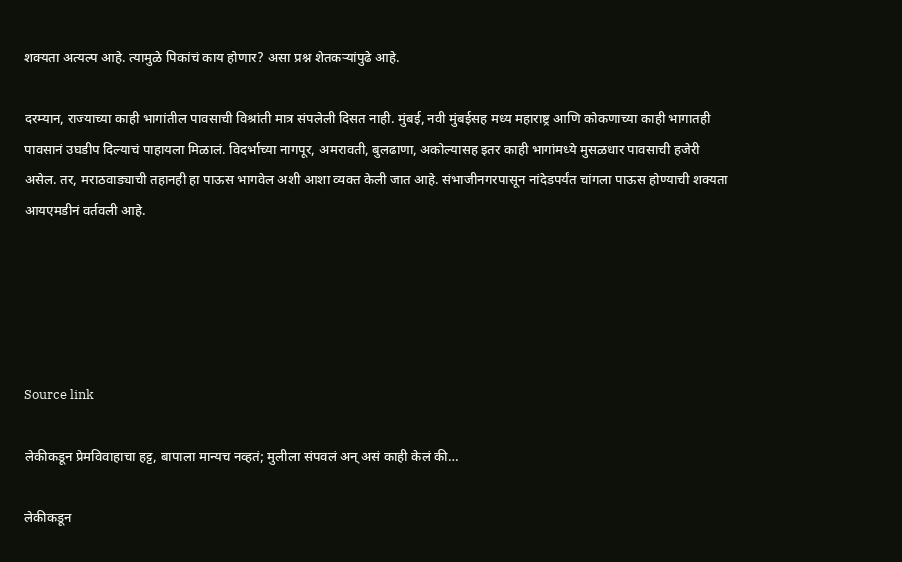शक्यता अत्यल्प आहे. त्यामुळे पिकांचं काय होणार? असा प्रश्न शेतकऱ्यांपुढे आहे.

दरम्यान, राज्याच्या काही भागांतील पावसाची विश्रांती मात्र संपलेली दिसत नाही. मुंबई, नवी मुंबईसह मध्य महाराष्ट्र आणि कोकणाच्या काही भागातही पावसानं उघडीप दिल्याचं पाहायला मिळालं. विदर्भाच्या नागपूर, अमरावती, बुलढाणा, अकोल्यासह इतर काही भागांमध्ये मुसळधार पावसाची हजेरी असेल. तर, मराठवाड्याची तहानही हा पाऊस भागवेल अशी आशा व्यक्त केली जात आहे. संभाजीनगरपासून नांदेडपर्यंत चांगला पाऊस होण्याची शक्यता आयएमडीनं वर्तवली आहे.





Source link

लेकीकडून प्रेमविवाहाचा हट्ट, बापाला मान्यच नव्हतं; मुलीला संपवलं अन् असं काही केलं की…

लेकीकडून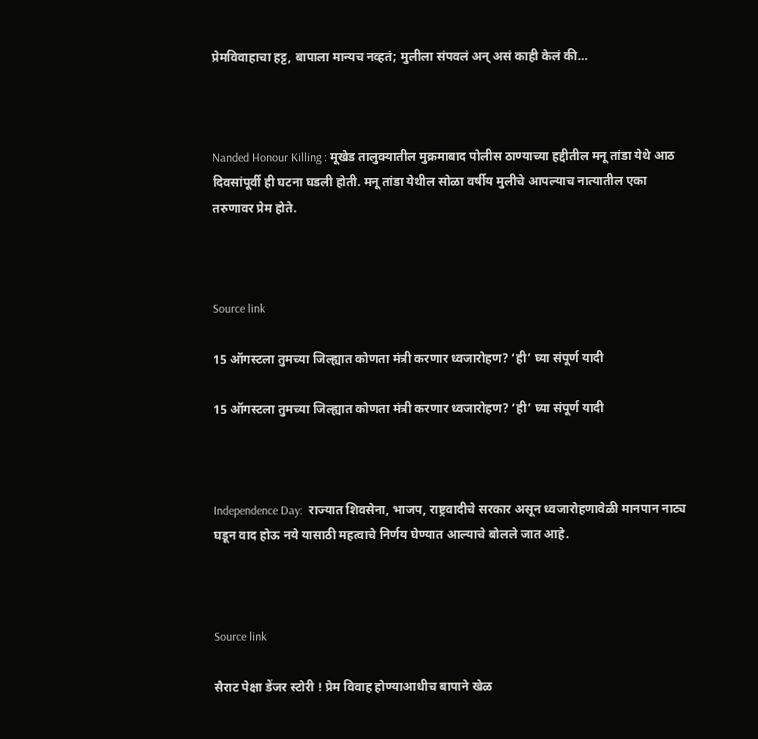प्रेमविवाहाचा हट्ट, बापाला मान्यच नव्हतं; मुलीला संपवलं अन् असं काही केलं की…



Nanded Honour Killing : मूखेड तालुक्यातील मुक्रमाबाद पोलीस ठाण्याच्या हद्दीतील मनू तांडा येथे आठ दिवसांपूर्वी ही घटना घडली होती. मनू तांडा येथील सोळा वर्षीय मुलीचे आपल्याच नात्यातील एका तरुणावर प्रेम होते.



Source link

15 ऑगस्टला तुमच्या जिल्ह्यात कोणता मंत्री करणार ध्वजारोहण? ‘ही’ घ्या संपूर्ण यादी

15 ऑगस्टला तुमच्या जिल्ह्यात कोणता मंत्री करणार ध्वजारोहण? ‘ही’ घ्या संपूर्ण यादी



Independence Day:  राज्यात शिवसेना, भाजप, राष्ट्रवादीचे सरकार असून ध्वजारोहणावेळी मानपान नाट्य घडून वाद होऊ नये यासाठी महत्वाचे निर्णय घेण्यात आल्याचे बोलले जात आहे.



Source link

सैराट पेक्षा डेंजर स्टोरी ! प्रेम विवाह होण्याआधीच बापाने खेळ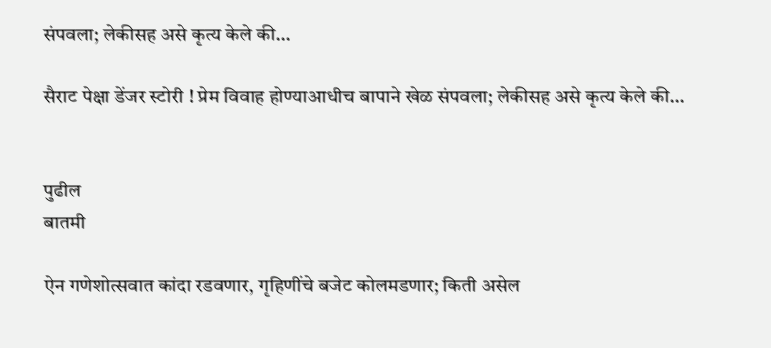संपवला; लेकीसह असे कृत्य केले की…

सैराट पेक्षा डेंजर स्टोरी ! प्रेम विवाह होण्याआधीच बापाने खेळ संपवला; लेकीसह असे कृत्य केले की…


पुढील
बातमी

ऐन गणेशोत्सवात कांदा रडवणार, गृहिणींचे बजेट कोलमडणार; किती असेल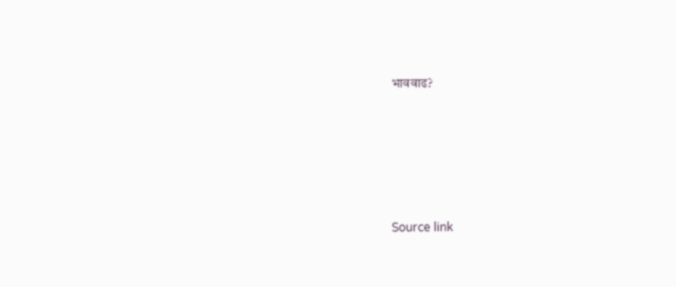भाववाढ?





Source link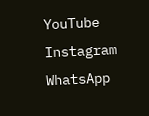YouTube
Instagram
WhatsApp